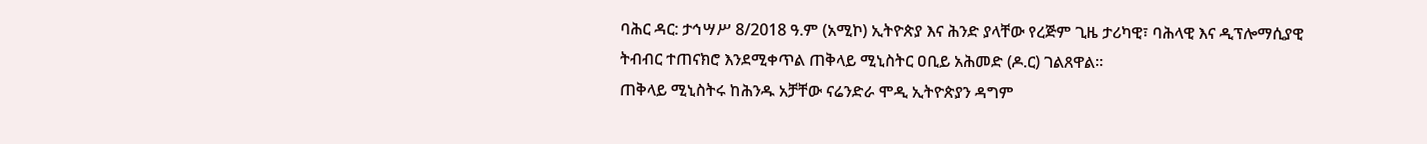ባሕር ዳር: ታኅሣሥ 8/2018 ዓ.ም (አሚኮ) ኢትዮጵያ እና ሕንድ ያላቸው የረጅም ጊዜ ታሪካዊ፣ ባሕላዊ እና ዲፕሎማሲያዊ ትብብር ተጠናክሮ እንደሚቀጥል ጠቅላይ ሚኒስትር ዐቢይ አሕመድ (ዶ.ር) ገልጸዋል።
ጠቅላይ ሚኒስትሩ ከሕንዱ አቻቸው ናሬንድራ ሞዲ ኢትዮጵያን ዳግም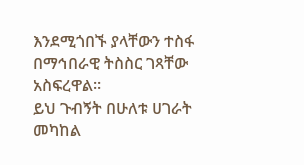እንደሚጎበኙ ያላቸውን ተስፋ በማኅበራዊ ትስስር ገጻቸው አስፍረዋል።
ይህ ጉብኝት በሁለቱ ሀገራት መካከል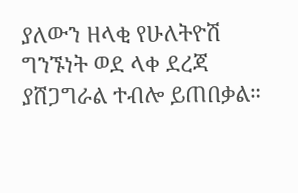ያለውን ዘላቂ የሁለትዮሽ ግንኙነት ወደ ላቀ ደረጃ ያሸጋግራል ተብሎ ይጠበቃል።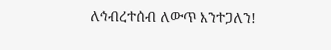ለኅብረተሰብ ለውጥ እንተጋለን!